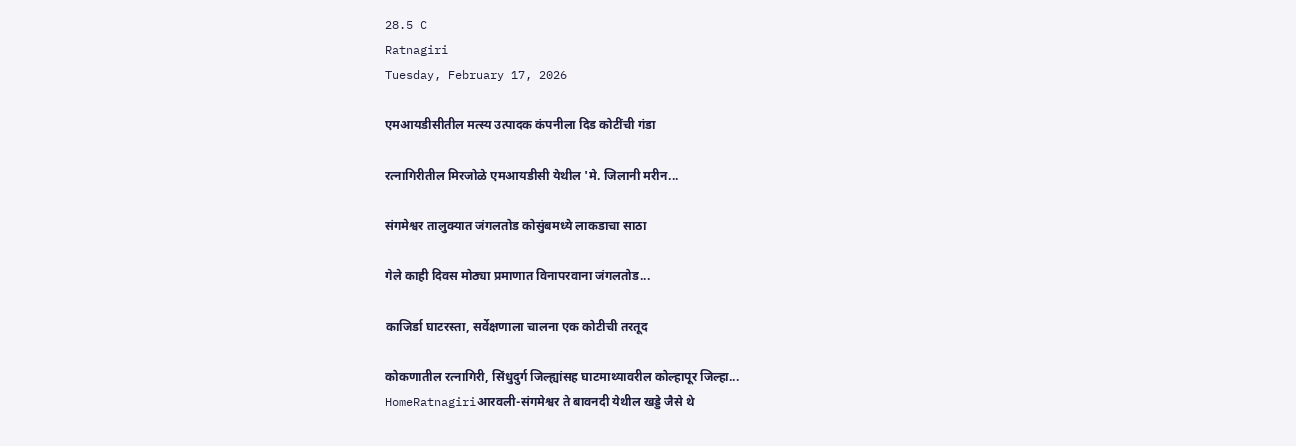28.5 C
Ratnagiri
Tuesday, February 17, 2026

एमआयडीसीतील मत्स्य उत्पादक कंपनीला दिड कोटींची गंडा

रत्नागिरीतील मिरजोळे एमआयडीसी येथील 'मे. जिलानी मरीन...

संगमेश्वर तालुक्यात जंगलतोड कोसुंबमध्ये लाकडाचा साठा

गेले काही दिवस मोठ्या प्रमाणात विनापरवाना जंगलतोड...

काजिर्डा घाटरस्ता, सर्वेक्षणाला चालना एक कोटीची तरतूद

कोकणातील रत्नागिरी, सिंधुदुर्ग जिल्ह्यांसह घाटमाथ्यावरील कोल्हापूर जिल्हा...
HomeRatnagiriआरवली-संगमेश्वर ते बावनदी येथील खड्डे जैसे थे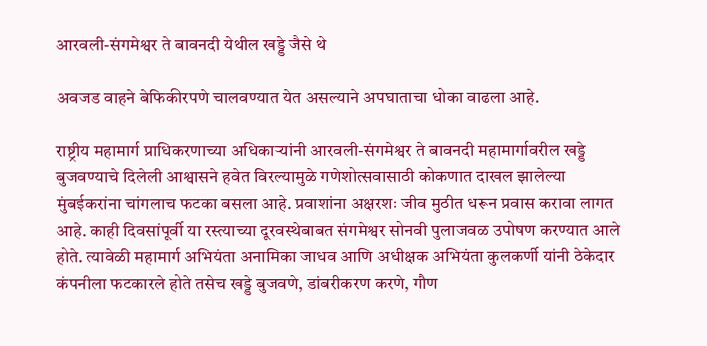आरवली-संगमेश्वर ते बावनदी येथील खड्डे जैसे थे

अवजड वाहने बेफिकीरपणे चालवण्यात येत असल्याने अपघाताचा धोका वाढला आहे.

राष्ट्रीय महामार्ग प्राधिकरणाच्या अधिकाऱ्यांनी आरवली-संगमेश्वर ते बावनदी महामार्गावरील खड्डे बुजवण्याचे दिलेली आश्वासने हवेत विरल्यामुळे गणेशोत्सवासाठी कोकणात दाखल झालेल्या मुंबईकरांना चांगलाच फटका बसला आहे. प्रवाशांना अक्षरशः जीव मुठीत धरून प्रवास करावा लागत आहे. काही दिवसांपूर्वी या रस्त्याच्या दूरवस्थेबाबत संगमेश्वर सोनवी पुलाजवळ उपोषण करण्यात आले होते. त्यावेळी महामार्ग अभियंता अनामिका जाधव आणि अधीक्षक अभियंता कुलकर्णी यांनी ठेकेदार कंपनीला फटकारले होते तसेच खड्डे बुजवणे, डांबरीकरण करणे, गौण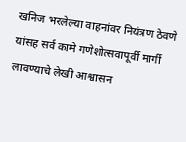खनिज भरलेल्या वाहनांवर नियंत्रण ठेवणे यांसह सर्व कामे गणेशोत्सवापूर्वी मार्गी लावण्याचे लेखी आश्वासन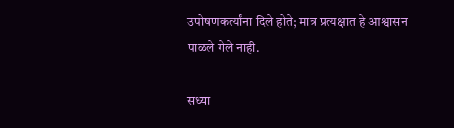उपोषणकर्त्यांना दिले होते; मात्र प्रत्यक्षात हे आश्वासन पाळले गेले नाही.

सध्या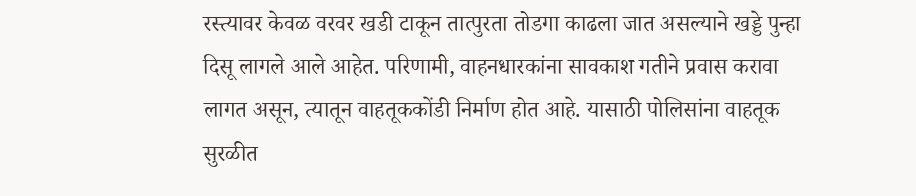रस्त्यावर केवळ वरवर खडी टाकून तात्पुरता तोडगा काढला जात असल्याने खड्डे पुन्हा दिसू लागले आले आहेत. परिणामी, वाहनधारकांना सावकाश गतीने प्रवास करावा लागत असून, त्यातून वाहतूककोंडी निर्माण होत आहे. यासाठी पोलिसांना वाहतूक सुरळीत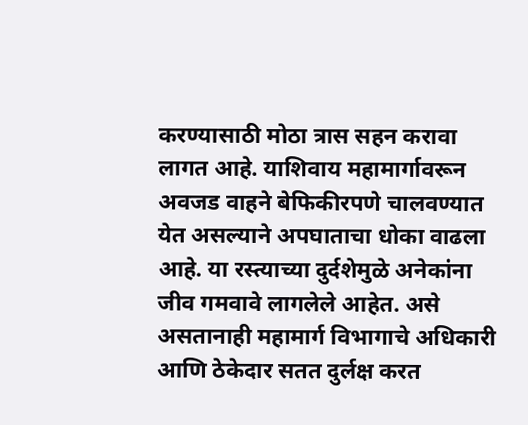करण्यासाठी मोठा त्रास सहन करावा लागत आहे. याशिवाय महामार्गावरून अवजड वाहने बेफिकीरपणे चालवण्यात येत असल्याने अपघाताचा धोका वाढला आहे. या रस्त्याच्या दुर्दशेमुळे अनेकांना जीव गमवावे लागलेले आहेत. असे असतानाही महामार्ग विभागाचे अधिकारी आणि ठेकेदार सतत दुर्लक्ष करत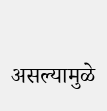असल्यामुळे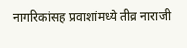नागरिकांसह प्रवाशांमध्ये तीव्र नाराजी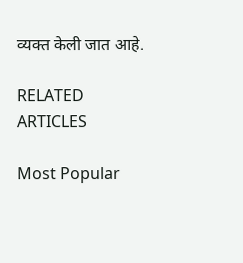व्यक्त केली जात आहे.

RELATED ARTICLES

Most Popular